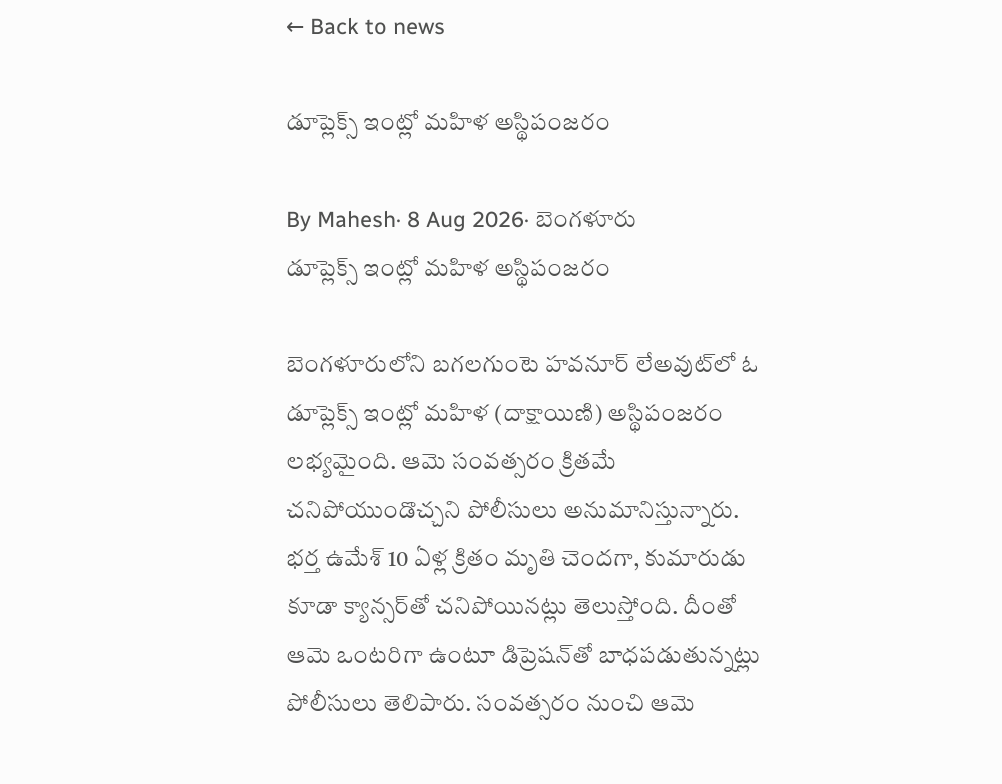← Back to news

డూప్లెక్స్‌ ఇంట్లో మహిళ అస్థిపంజరం

By Mahesh· 8 Aug 2026· బెంగళూరు
డూప్లెక్స్‌ ఇంట్లో మహిళ అస్థిపంజరం

బెంగళూరులోని బగలగుంటె హవనూర్‌ లేఅవుట్‌లో ఓ డూప్లెక్స్‌ ఇంట్లో మహిళ (దాక్షాయిణి) అస్థిపంజరం లభ్యమైంది. ఆమె సంవత్సరం క్రితమే చనిపోయుండొచ్చని పోలీసులు అనుమానిస్తున్నారు. భర్త ఉమేశ్‌ 10 ఏళ్ల క్రితం మృతి చెందగా, కుమారుడు కూడా క్యాన్సర్‌తో చనిపోయినట్లు తెలుస్తోంది. దీంతో ఆమె ఒంటరిగా ఉంటూ డిప్రెషన్‌తో బాధపడుతున్నట్లు పోలీసులు తెలిపారు. సంవత్సరం నుంచి ఆమె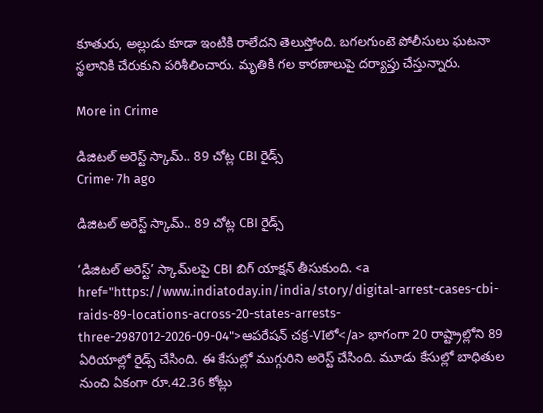కూతురు, అల్లుడు కూడా ఇంటికి రాలేదని తెలుస్తోంది. బగలగుంటె పోలీసులు ఘటనా స్థలానికి చేరుకుని పరిశీలించారు. మృతికి గల కారణాలుపై దర్యాప్తు చేస్తున్నారు.

More in Crime

డిజిటల్ అరెస్ట్ స్కామ్.. 89 చోట్ల CBI రైడ్స్
Crime· 7h ago

డిజిటల్ అరెస్ట్ స్కామ్.. 89 చోట్ల CBI రైడ్స్

‘డిజిటల్ అరెస్ట్’ స్కామ్‌లపై CBI బిగ్ యాక్షన్ తీసుకుంది. <a href="https://www.indiatoday.in/india/story/digital-arrest-cases-cbi-raids-89-locations-across-20-states-arrests-three-2987012-2026-09-04">ఆపరేషన్ చక్ర-VIలో</a> భాగంగా 20 రాష్ట్రాల్లోని 89 ఏరియాల్లో రైడ్స్ చేసింది. ఈ కేసుల్లో ముగ్గురిని అరెస్ట్ చేసింది. మూడు కేసుల్లో బాధితుల నుంచి ఏకంగా రూ.42.36 కోట్లు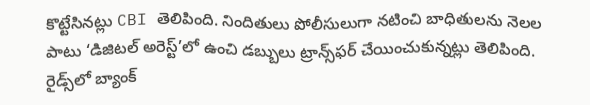కొట్టేసినట్లు CBI తెలిపింది. నిందితులు పోలీసులుగా నటించి బాధితులను నెలల పాటు ‘డిజిటల్ అరెస్ట్’లో ఉంచి డబ్బులు ట్రాన్స్‌ఫర్ చేయించుకున్నట్లు తెలిపింది. రైడ్స్‌లో బ్యాంక్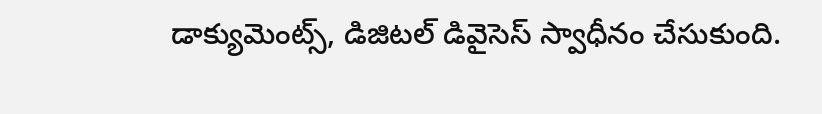డాక్యుమెంట్స్, డిజిటల్ డివైసెస్ స్వాధీనం చేసుకుంది.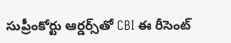సుప్రీంకోర్టు ఆర్డర్స్‌తో CBI ఈ రీసెంట్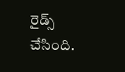రైడ్స్ చేసింది.